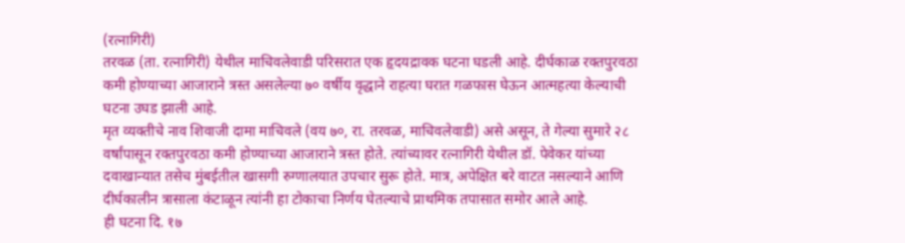(रत्नागिरी)
तरवळ (ता. रत्नागिरी) येथील माचिवलेवाडी परिसरात एक हृदयद्रावक घटना घडली आहे. दीर्घकाळ रक्तपुरवठा कमी होण्याच्या आजाराने त्रस्त असलेल्या ७० वर्षीय वृद्धाने राहत्या घरात गळफास घेऊन आत्महत्या केल्याची घटना उघड झाली आहे.
मृत व्यक्तीचे नाव शिवाजी दामा माचिवले (वय ७०, रा. तरवळ, माचिवलेवाडी) असे असून, ते गेल्या सुमारे २८ वर्षांपासून रक्तपुरवठा कमी होण्याच्या आजाराने त्रस्त होते. त्यांच्यावर रत्नागिरी येथील डॉ. पेवेकर यांच्या दवाखान्यात तसेच मुंबईतील खासगी रुग्णालयात उपचार सुरू होते. मात्र, अपेक्षित बरे वाटत नसल्याने आणि दीर्घकालीन त्रासाला कंटाळून त्यांनी हा टोकाचा निर्णय घेतल्याचे प्राथमिक तपासात समोर आले आहे.
ही घटना दि. १७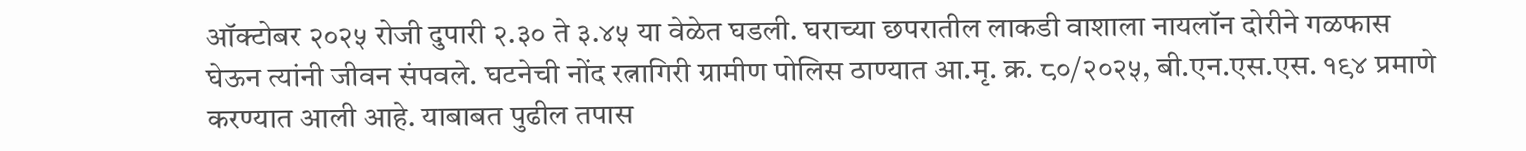ऑक्टोबर २०२५ रोजी दुपारी २.३० ते ३.४५ या वेळेत घडली. घराच्या छपरातील लाकडी वाशाला नायलॉन दोरीने गळफास घेऊन त्यांनी जीवन संपवले. घटनेची नोंद रत्नागिरी ग्रामीण पोलिस ठाण्यात आ.मृ. क्र. ८०/२०२५, बी.एन.एस.एस. १९४ प्रमाणे करण्यात आली आहे. याबाबत पुढील तपास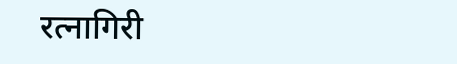रत्नागिरी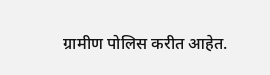ग्रामीण पोलिस करीत आहेत.